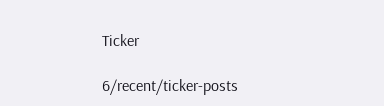Ticker

6/recent/ticker-posts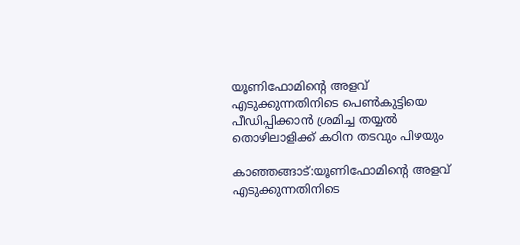യൂണിഫോമിൻ്റെ അളവ് എടുക്കുന്നതിനിടെ പെൺകുട്ടിയെ പീഡിപ്പിക്കാൻ ശ്രമിച്ച തയ്യൽ തൊഴിലാളിക്ക് കഠിന തടവും പിഴയും

കാഞ്ഞങ്ങാട്:യൂണിഫോമിൻ്റെ അളവ് എടുക്കുന്നതിനിടെ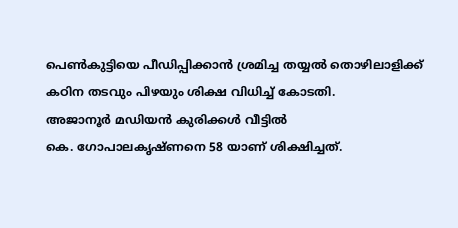പെൺകുട്ടിയെ പീഡിപ്പിക്കാൻ ശ്രമിച്ച തയ്യൽ തൊഴിലാളിക്ക്  കഠിന തടവും പിഴയും ശിക്ഷ വിധിച്ച് കോടതി.
അജാനൂർ മഡിയൻ കുരിക്കൾ വീട്ടിൽ
കെ. ഗോപാലകൃഷ്ണനെ 58 യാണ് ശിക്ഷിച്ചത്.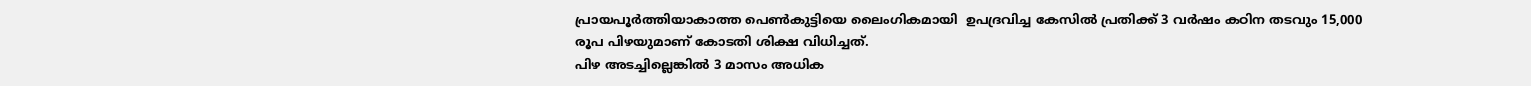പ്രായപൂർത്തിയാകാത്ത പെൺകുട്ടിയെ ലൈംഗികമായി  ഉപദ്രവിച്ച കേസിൽ പ്രതിക്ക് 3 വർഷം കഠിന തടവും 15,000 രൂപ പിഴയുമാണ് കോടതി ശിക്ഷ വിധിച്ചത്.
പിഴ അടച്ചില്ലെങ്കിൽ 3 മാസം അധിക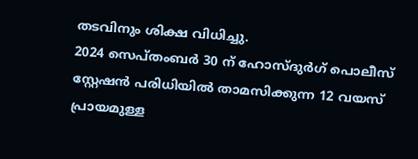തടവിനും ശിക്ഷ വിധിച്ചു.
2024 സെപ്തംബർ 30 ന് ഹോസ്ദുർഗ് പൊലീസ് സ്റ്റേഷൻ പരിധിയിൽ താമസിക്കുന്ന 12 വയസ് പ്രായമുള്ള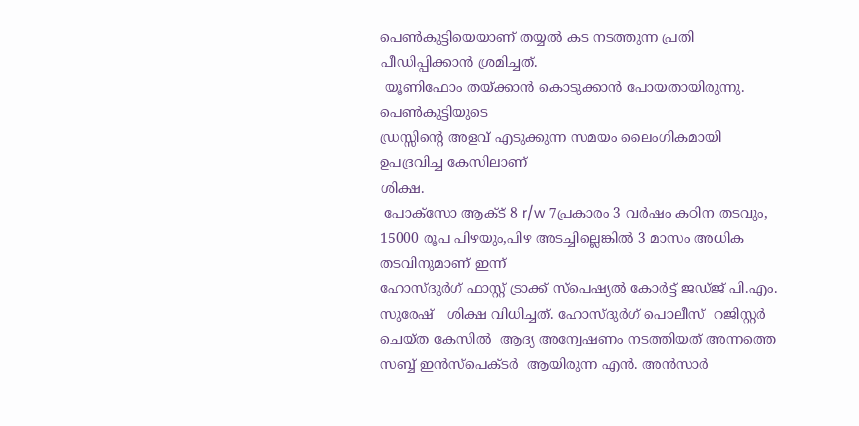പെൺകുട്ടിയെയാണ് തയ്യൽ കട നടത്തുന്ന പ്രതി പീഡിപ്പിക്കാൻ ശ്രമിച്ചത്.
 യൂണിഫോം തയ്ക്കാൻ കൊടുക്കാൻ പോയതായിരുന്നു. പെൺകുട്ടിയുടെ
ഡ്രസ്സിന്റെ അളവ് എടുക്കുന്ന സമയം ലൈംഗികമായി ഉപദ്രവിച്ച കേസിലാണ്
ശിക്ഷ.
 പോക്സോ ആക്ട് 8 r/w 7പ്രകാരം 3 വർഷം കഠിന തടവും, 15000 രൂപ പിഴയും,പിഴ അടച്ചില്ലെങ്കിൽ 3 മാസം അധിക  തടവിനുമാണ് ഇന്ന്
ഹോസ്ദുർഗ് ഫാസ്റ്റ് ട്രാക്ക് സ്പെഷ്യൽ കോർട്ട് ജഡ്ജ് പി.എം. സുരേഷ്   ശിക്ഷ വിധിച്ചത്. ഹോസ്ദുർഗ് പൊലീസ്  റജിസ്റ്റർ ചെയ്ത കേസിൽ  ആദ്യ അന്വേഷണം നടത്തിയത് അന്നത്തെ സബ്ബ് ഇൻസ്‌പെക്ടർ  ആയിരുന്ന എൻ. അൻസാർ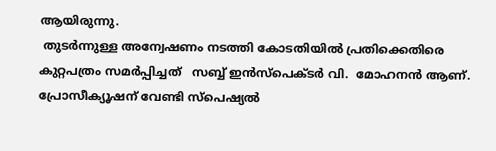ആയിരുന്നു.
 തുടർന്നുള്ള അന്വേഷണം നടത്തി കോടതിയിൽ പ്രതിക്കെതിരെ കുറ്റപത്രം സമർപ്പിച്ചത്   സബ്ബ് ഇൻസ്‌പെക്ടർ വി.  മോഹനൻ ആണ്. പ്രോസീക്യൂഷന് വേണ്ടി സ്പെഷ്യൽ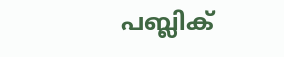പബ്ലിക്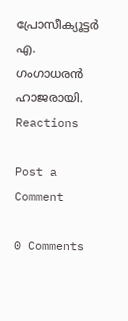പ്രോസീക്യൂട്ടർ എ. ഗംഗാധരൻ ഹാജരായി.
Reactions

Post a Comment

0 Comments